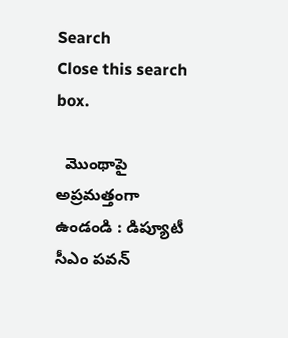Search
Close this search box.

  మొంథాపై అప్ర‌మత్తంగా ఉండండి : డిప్యూటీ సీఎం ప‌వ‌న్‌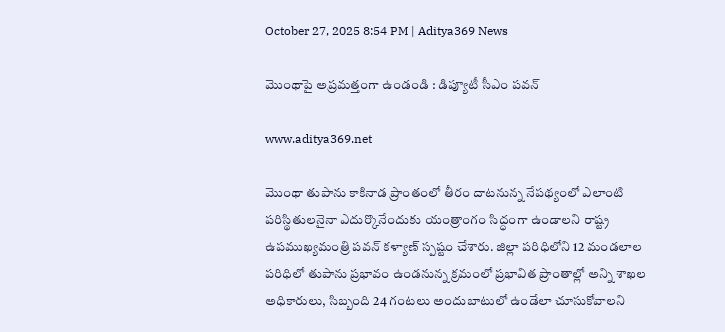October 27, 2025 8:54 PM | Aditya369 News

మొంథాపై అప్ర‌మత్తంగా ఉండండి : డిప్యూటీ సీఎం ప‌వ‌న్‌

www.aditya369.net

మొంథా తుపాను కాకినాడ ప్రాంతంలో తీరం దాటనున్న నేపథ్యంలో ఎలాంటి పరిస్థితులనైనా ఎదుర్కొనేందుకు యంత్రాంగం సిద్ధంగా ఉండాలని రాష్ట్ర ఉపముఖ్యమంత్రి పవన్ కళ్యాణ్ స్పష్టం చేశారు. జిల్లా పరిధిలోని 12 మండలాల పరిధిలో తుపాను ప్రభావం ఉండనున్న క్రమంలో ప్రభావిత ప్రాంతాల్లో అన్ని శాఖల అధికారులు, సిబ్బంది 24 గంటలు అందుబాటులో ఉండేలా చూసుకోవాలని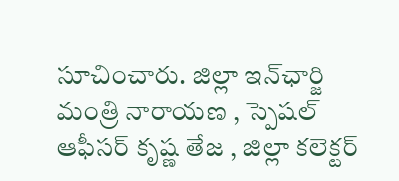సూచించారు. జిల్లా ఇన్‌ఛార్జి మంత్రి నారాయణ , స్పెషల్ ఆఫీసర్ కృష్ణ తేజ , జిల్లా కలెక్టర్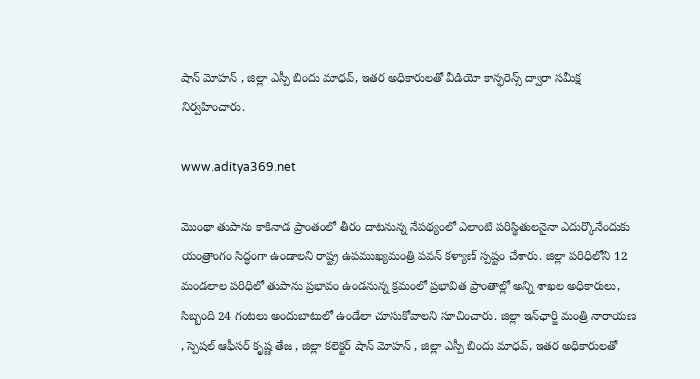షాన్ మోహన్ , జిల్లా ఎస్పీ బిందు మాధవ్, ఇతర అధికారులతో వీడియో కాన్ఫరెన్స్ ద్వారా సమీక్ష నిర్వహించారు.

www.aditya369.net

మొంథా తుపాను కాకినాడ ప్రాంతంలో తీరం దాటనున్న నేపథ్యంలో ఎలాంటి పరిస్థితులనైనా ఎదుర్కొనేందుకు యంత్రాంగం సిద్ధంగా ఉండాలని రాష్ట్ర ఉపముఖ్యమంత్రి పవన్ కళ్యాణ్ స్పష్టం చేశారు. జిల్లా పరిధిలోని 12 మండలాల పరిధిలో తుపాను ప్రభావం ఉండనున్న క్రమంలో ప్రభావిత ప్రాంతాల్లో అన్ని శాఖల అధికారులు, సిబ్బంది 24 గంటలు అందుబాటులో ఉండేలా చూసుకోవాలని సూచించారు. జిల్లా ఇన్‌ఛార్జి మంత్రి నారాయణ , స్పెషల్ ఆఫీసర్ కృష్ణ తేజ , జిల్లా కలెక్టర్ షాన్ మోహన్ , జిల్లా ఎస్పీ బిందు మాధవ్, ఇతర అధికారులతో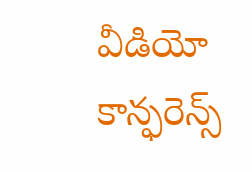వీడియో కాన్ఫరెన్స్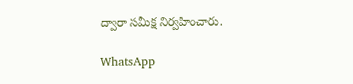ద్వారా సమీక్ష నిర్వహించారు.

WhatsApp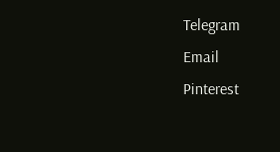Telegram
Email
Pinterest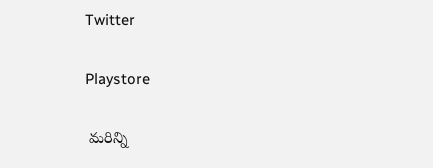Twitter

Playstore

 మరిన్ని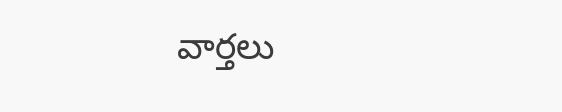వార్తలు